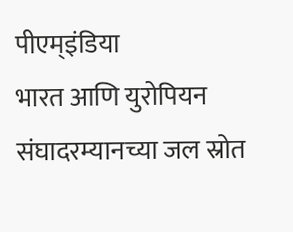पीएम्इंडिया
भारत आणि युरोपियन संघादरम्यानच्या जल स्रोत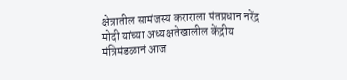क्षेत्रातील सामंजस्य कराराला पंतप्रधान नरेंद्र मोदी यांच्या अध्यक्षतेखालील केंद्रीय मंत्रिमंडळानं आज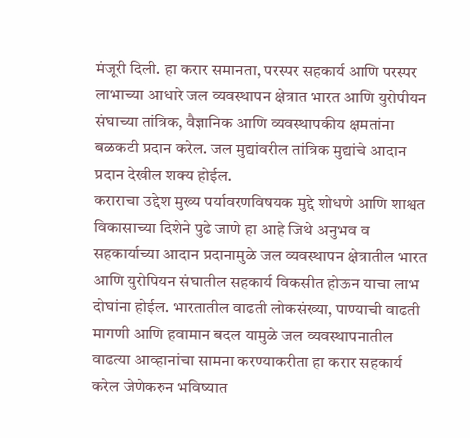मंजूरी दिली. हा करार समानता, परस्पर सहकार्य आणि परस्पर लाभाच्या आधारे जल व्यवस्थापन क्षेत्रात भारत आणि युरोपीयन संघाच्या तांत्रिक, वैज्ञानिक आणि व्यवस्थापकीय क्षमतांना बळकटी प्रदान करेल. जल मुद्यांवरील तांत्रिक मुद्यांचे आदान प्रदान देखील शक्य होईल.
कराराचा उद्देश मुख्य पर्यावरणविषयक मुद्दे शोधणे आणि शाश्वत विकासाच्या दिशेने पुढे जाणे हा आहे जिथे अनुभव व सहकार्याच्या आदान प्रदानामुळे जल व्यवस्थापन क्षेत्रातील भारत आणि युरोपियन संघातील सहकार्य विकसीत होऊन याचा लाभ दोघांना होईल. भारतातील वाढती लोकसंख्या, पाण्याची वाढती मागणी आणि हवामान बदल यामुळे जल व्यवस्थापनातील वाढत्या आव्हानांचा सामना करण्याकरीता हा करार सहकार्य करेल जेणेकरुन भविष्यात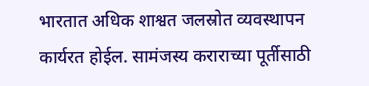भारतात अधिक शाश्वत जलस्रोत व्यवस्थापन कार्यरत होईल. सामंजस्य कराराच्या पूर्तीसाठी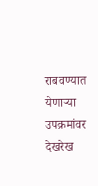राबवण्यात येणाऱ्या उपक्रमांवर देखरेख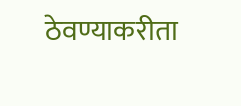ठेवण्याकरीता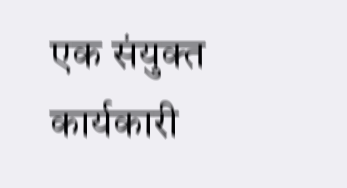एक संयुक्त कार्यकारी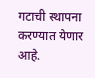गटाची स्थापना करण्यात येणार आहे.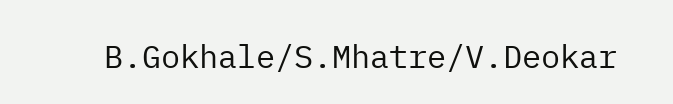B.Gokhale/S.Mhatre/V.Deokar